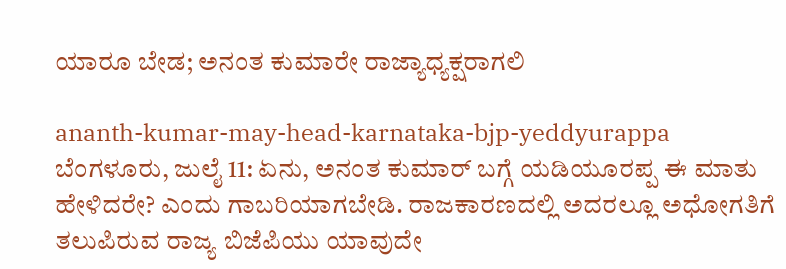ಯಾರೂ ಬೇಡ; ಅನಂತ ಕುಮಾರೇ ರಾಜ್ಯಾಧ್ಯಕ್ಷರಾಗಲಿ

ananth-kumar-may-head-karnataka-bjp-yeddyurappa
ಬೆಂಗಳೂರು, ಜುಲೈ 11: ಏನು, ಅನಂತ ಕುಮಾರ್ ಬಗ್ಗೆ ಯಡಿಯೂರಪ್ಪ ಈ ಮಾತು ಹೇಳಿದರೇ? ಎಂದು ಗಾಬರಿಯಾಗಬೇಡಿ. ರಾಜಕಾರಣದಲ್ಲಿ ಅದರಲ್ಲೂ ಅಧೋಗತಿಗೆ ತಲುಪಿರುವ ರಾಜ್ಯ ಬಿಜೆಪಿಯು ಯಾವುದೇ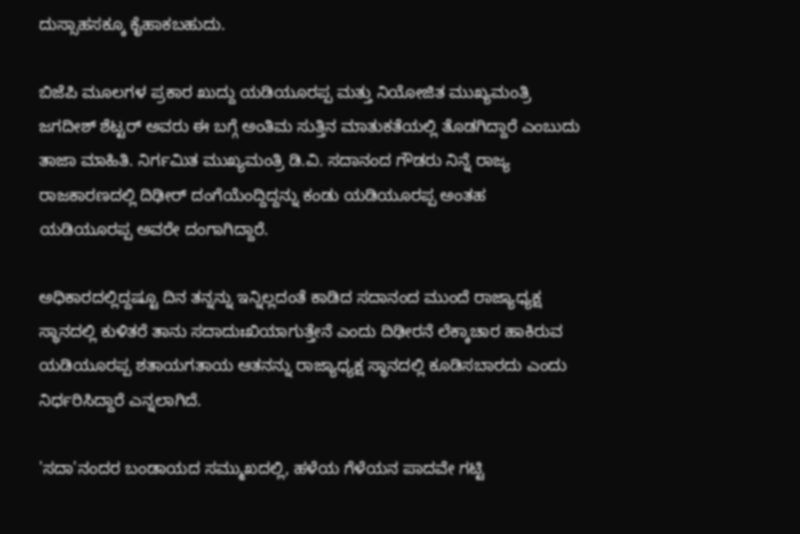ದುಸ್ಸಾಹಸಕ್ಕೂ ಕೈಹಾಕಬಹುದು.

ಬಿಜೆಪಿ ಮೂಲಗಳ ಪ್ರಕಾರ ಖುದ್ದು ಯಡಿಯೂರಪ್ಪ ಮತ್ತು ನಿಯೋಜಿತ ಮುಖ್ಯಮಂತ್ರಿ ಜಗದೀಶ್ ಶೆಟ್ಟರ್ ಅವರು ಈ ಬಗ್ಗೆ ಅಂತಿಮ ಸುತ್ತಿನ ಮಾತುಕತೆಯಲ್ಲಿ ತೊಡಗಿದ್ದಾರೆ ಎಂಬುದು ತಾಜಾ ಮಾಹಿತಿ. ನಿರ್ಗಮಿತ ಮುಖ್ಯಮಂತ್ರಿ ಡಿ.ವಿ. ಸದಾನಂದ ಗೌಡರು ನಿನ್ನೆ ರಾಜ್ಯ ರಾಜಕಾರಣದಲ್ಲಿ ದಿಢೀರ್ ದಂಗೆಯೆಂದ್ದಿದ್ದನ್ನು ಕಂಡು ಯಡಿಯೂರಪ್ಪ ಅಂತಹ ಯಡಿಯೂರಪ್ಪ ಅವರೇ ದಂಗಾಗಿದ್ದಾರೆ.

ಅಧಿಕಾರದಲ್ಲಿದ್ದಷ್ಟೂ ದಿನ ತನ್ನನ್ನು ಇನ್ನಿಲ್ಲದಂತೆ ಕಾಡಿದ ಸದಾನಂದ ಮುಂದೆ ರಾಜ್ಯಾಧ್ಯಕ್ಷ ಸ್ಥಾನದಲ್ಲಿ ಕುಳಿತರೆ ತಾನು ಸದಾದುಃಖಿಯಾಗುತ್ತೇನೆ ಎಂದು ದಿಢೀರನೆ ಲೆಕ್ಕಾಚಾರ ಹಾಕಿರುವ ಯಡಿಯೂರಪ್ಪ ಶತಾಯಗತಾಯ ಆತನನ್ನು ರಾಜ್ಯಾಧ್ಯಕ್ಷ ಸ್ಥಾನದಲ್ಲಿ ಕೂಡಿಸಬಾರದು ಎಂದು ನಿರ್ಧರಿಸಿದ್ದಾರೆ ಎನ್ನಲಾಗಿದೆ.

'ಸದಾ'ನಂದರ ಬಂಡಾಯದ ಸಮ್ಮುಖದಲ್ಲಿ, ಹಳೆಯ ಗೆಳೆಯನ ಪಾದವೇ ಗಟ್ಟಿ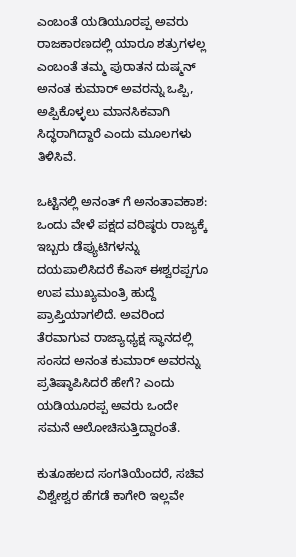ಎಂಬಂತೆ ಯಡಿಯೂರಪ್ಪ ಅವರು ರಾಜಕಾರಣದಲ್ಲಿ ಯಾರೂ ಶತ್ರುಗಳಲ್ಲ ಎಂಬಂತೆ ತಮ್ಮ ಪುರಾತನ ದುಷ್ಮನ್ ಅನಂತ ಕುಮಾರ್ ಅವರನ್ನು ಒಪ್ಪಿ, ಅಪ್ಪಿಕೊಳ್ಳಲು ಮಾನಸಿಕವಾಗಿ ಸಿದ್ಧರಾಗಿದ್ದಾರೆ ಎಂದು ಮೂಲಗಳು ತಿಳಿಸಿವೆ.

ಒಟ್ಟಿನಲ್ಲಿ ಅನಂತ್ ಗೆ ಅನಂತಾವಕಾಶ: ಒಂದು ವೇಳೆ ಪಕ್ಷದ ವರಿಷ್ಠರು ರಾಜ್ಯಕ್ಕೆ ಇಬ್ಬರು ಡೆಪ್ಯುಟಿಗಳನ್ನು ದಯಪಾಲಿಸಿದರೆ ಕೆಎಸ್ ಈಶ್ವರಪ್ಪಗೂ ಉಪ ಮುಖ್ಯಮಂತ್ರಿ ಹುದ್ದೆ ಪ್ರಾಪ್ತಿಯಾಗಲಿದೆ. ಅವರಿಂದ ತೆರವಾಗುವ ರಾಜ್ಯಾಧ್ಯಕ್ಷ ಸ್ಥಾನದಲ್ಲಿ ಸಂಸದ ಅನಂತ ಕುಮಾರ್ ಅವರನ್ನು ಪ್ರತಿಷ್ಠಾಪಿಸಿದರೆ ಹೇಗೆ? ಎಂದು ಯಡಿಯೂರಪ್ಪ ಅವರು ಒಂದೇ ಸಮನೆ ಆಲೋಚಿಸುತ್ತಿದ್ದಾರಂತೆ.

ಕುತೂಹಲದ ಸಂಗತಿಯೆಂದರೆ, ಸಚಿವ ವಿಶ್ವೇಶ್ವರ ಹೆಗಡೆ ಕಾಗೇರಿ ಇಲ್ಲವೇ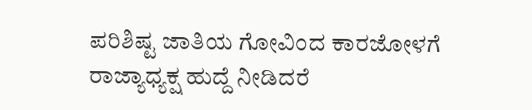ಪರಿಶಿಷ್ಟ ಜಾತಿಯ ಗೋವಿಂದ ಕಾರಜೋಳಗೆ ರಾಜ್ಯಾಧ್ಯಕ್ಷ ಹುದ್ದೆ ನೀಡಿದರೆ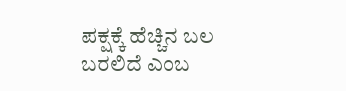ಪಕ್ಷಕ್ಕೆ ಹೆಚ್ಚಿನ ಬಲ ಬರಲಿದೆ ಎಂಬ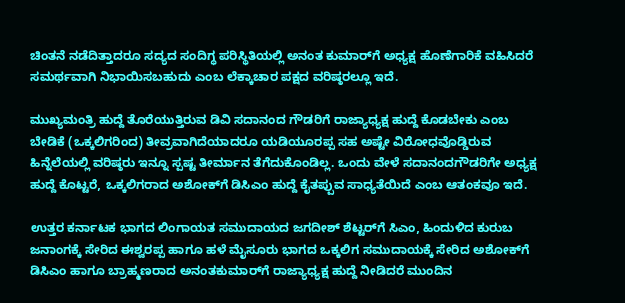ಚಿಂತನೆ ನಡೆದಿತ್ತಾದರೂ ಸದ್ಯದ ಸಂದಿಗ್ಧ ಪರಿಸ್ಥಿತಿಯಲ್ಲಿ ಅನಂತ ಕುಮಾರ್‌ಗೆ ಅಧ್ಯಕ್ಷ ಹೊಣೆಗಾರಿಕೆ ವಹಿಸಿದರೆ ಸಮರ್ಥವಾಗಿ ನಿಭಾಯಿಸಬಹುದು ಎಂಬ ಲೆಕ್ಕಾಚಾರ ಪಕ್ಷದ ವರಿಷ್ಠರಲ್ಲೂ ಇದೆ.

ಮುಖ್ಯಮಂತ್ರಿ ಹುದ್ದೆ ತೊರೆಯುತ್ತಿರುವ ಡಿವಿ ಸದಾನಂದ ಗೌಡರಿಗೆ ರಾಜ್ಯಾಧ್ಯಕ್ಷ ಹುದ್ದೆ ಕೊಡಬೇಕು ಎಂಬ ಬೇಡಿಕೆ (ಒಕ್ಕಲಿಗರಿಂದ) ತೀವ್ರವಾಗಿದೆಯಾದರೂ ಯಡಿಯೂರಪ್ಪ ಸಹ ಅಷ್ಟೇ ವಿರೋಧವೊಡ್ಡಿರುವ ಹಿನ್ನೆಲೆಯಲ್ಲಿ ವರಿಷ್ಠರು ಇನ್ನೂ ಸ್ಪಷ್ಟ ತೀರ್ಮಾನ ತೆಗೆದುಕೊಂಡಿಲ್ಲ. ಒಂದು ವೇಳೆ ಸದಾನಂದಗೌಡರಿಗೇ ಅಧ್ಯಕ್ಷ ಹುದ್ದೆ ಕೊಟ್ಟರೆ, ಒಕ್ಕಲಿಗರಾದ ಅಶೋಕ್‌ಗೆ ಡಿಸಿಎಂ ಹುದ್ದೆ ಕೈತಪ್ಪುವ ಸಾಧ್ಯತೆಯಿದೆ ಎಂಬ ಆತಂಕವೂ ಇದೆ.

ಉತ್ತರ ಕರ್ನಾಟಕ ಭಾಗದ ಲಿಂಗಾಯತ ಸಮುದಾಯದ ಜಗದೀಶ್ ಶೆಟ್ಟರ್‌ಗೆ ಸಿಎಂ, ಹಿಂದುಳಿದ ಕುರುಬ ಜನಾಂಗಕ್ಕೆ ಸೇರಿದ ಈಶ್ವರಪ್ಪ ಹಾಗೂ ಹಳೆ ಮೈಸೂರು ಭಾಗದ ಒಕ್ಕಲಿಗ ಸಮುದಾಯಕ್ಕೆ ಸೇರಿದ ಅಶೋಕ್‌ಗೆ ಡಿಸಿಎಂ ಹಾಗೂ ಬ್ರಾಹ್ಮಣರಾದ ಅನಂತಕುಮಾರ್‌ಗೆ ರಾಜ್ಯಾಧ್ಯಕ್ಷ ಹುದ್ದೆ ನೀಡಿದರೆ ಮುಂದಿನ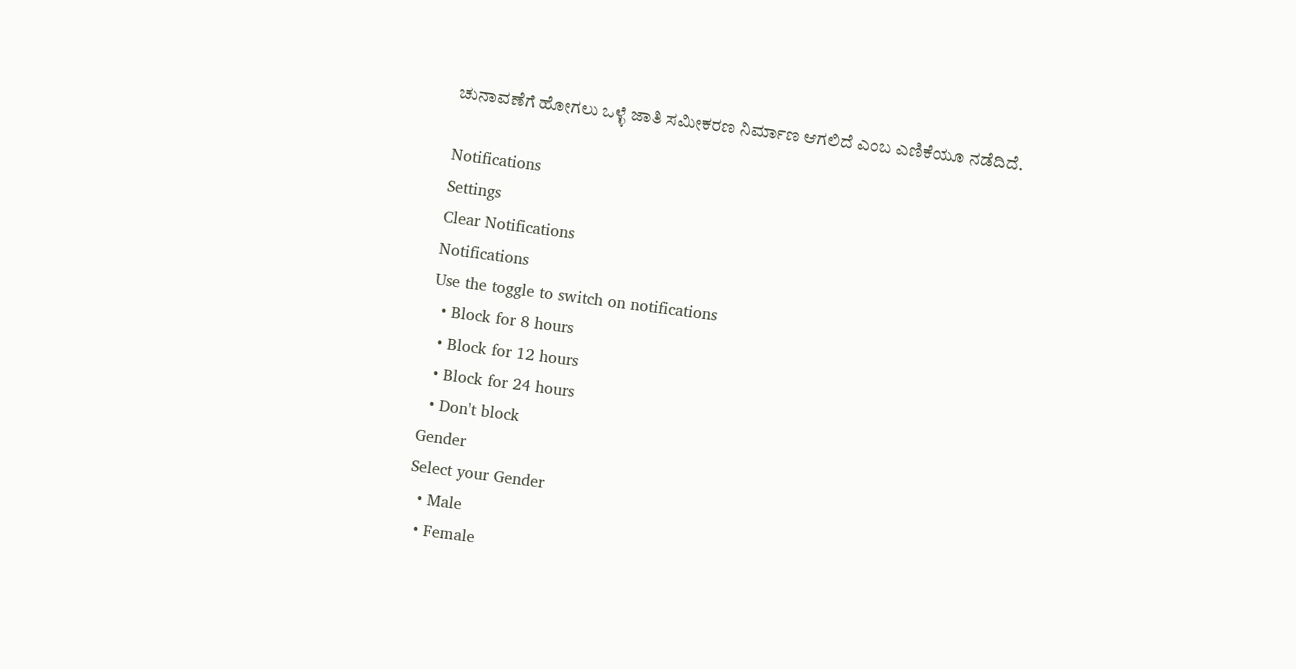ಚುನಾವಣೆಗೆ ಹೋಗಲು ಒಳ್ಳೆ ಜಾತಿ ಸಮೀಕರಣ ನಿರ್ಮಾಣ ಆಗಲಿದೆ ಎಂಬ ಎಣಿಕೆಯೂ ನಡೆದಿದೆ.

Notifications
Settings
Clear Notifications
Notifications
Use the toggle to switch on notifications
  • Block for 8 hours
  • Block for 12 hours
  • Block for 24 hours
  • Don't block
Gender
Select your Gender
  • Male
  • Female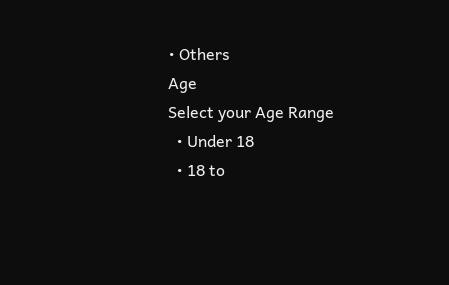• Others
Age
Select your Age Range
  • Under 18
  • 18 to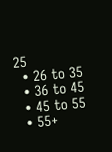25
  • 26 to 35
  • 36 to 45
  • 45 to 55
  • 55+